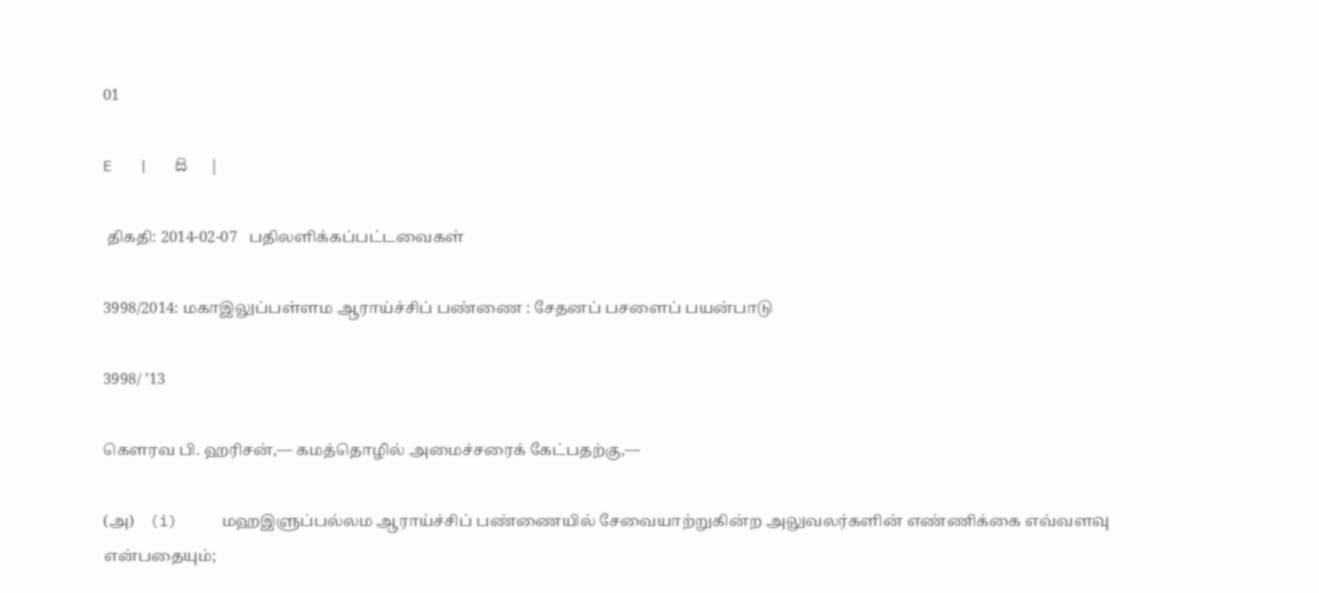01

E   |   සි   |

 திகதி: 2014-02-07   பதிலளிக்கப்பட்டவைகள்

3998/2014: மகாஇலுப்பள்ளம ஆராய்ச்சிப் பண்ணை : சேதனப் பசளைப் பயன்பாடு

3998/ ’13

கௌரவ பி. ஹரிசன்,— கமத்தொழில் அமைச்சரைக் கேட்பதற்கு,—

(அ)    (i)     மஹஇளுப்பல்லம ஆராய்ச்சிப் பண்ணையில் சேவையாற்றுகின்ற அலுவலர்களின் எண்ணிக்கை எவ்வளவு என்பதையும்;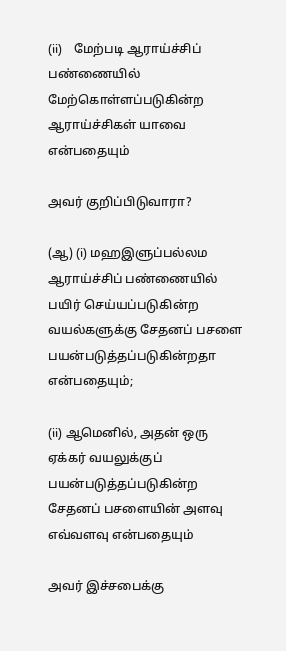(ii)    மேற்படி ஆராய்ச்சிப் பண்ணையில் மேற்கொள்ளப்படுகின்ற ஆராய்ச்சிகள் யாவை என்பதையும்

அவர் குறிப்பிடுவாரா?

(ஆ) (i) மஹஇளுப்பல்லம ஆராய்ச்சிப் பண்ணையில் பயிர் செய்யப்படுகின்ற வயல்களுக்கு சேதனப் பசளை பயன்படுத்தப்படுகின்றதா என்பதையும்;

(ii) ஆமெனில், அதன் ஒரு ஏக்கர் வயலுக்குப் பயன்படுத்தப்படுகின்ற சேதனப் பசளையின் அளவு எவ்வளவு என்பதையும்

அவர் இச்சபைக்கு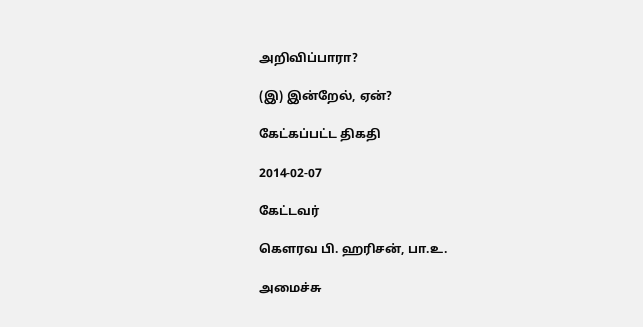அறிவிப்பாரா?

(இ) இன்றேல், ஏன்?

கேட்கப்பட்ட திகதி

2014-02-07

கேட்டவர்

கௌரவ பி. ஹரிசன், பா.உ.

அமைச்சு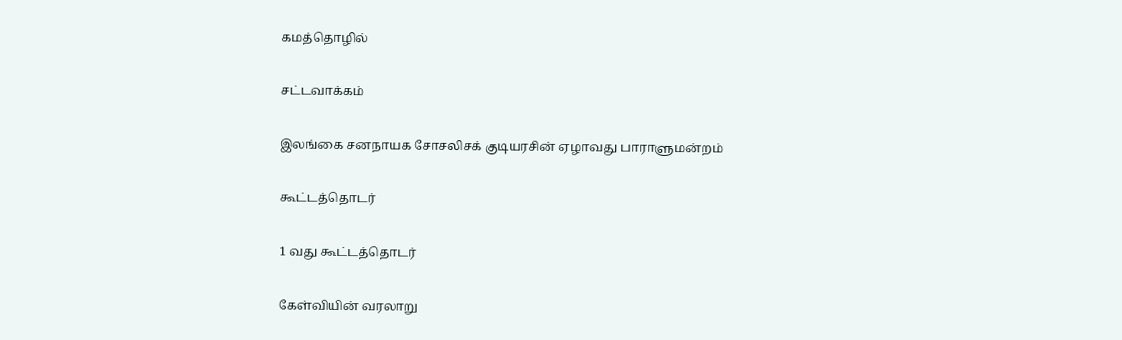கமத்தொழில்

சட்டவாக்கம்

இலங்கை சனநாயக சோசலிசக் குடியரசின் ஏழாவது பாராளுமன்றம்

கூட்டத்தொடர்

1 வது கூட்டத்தொடர்

கேள்வியின் வரலாறு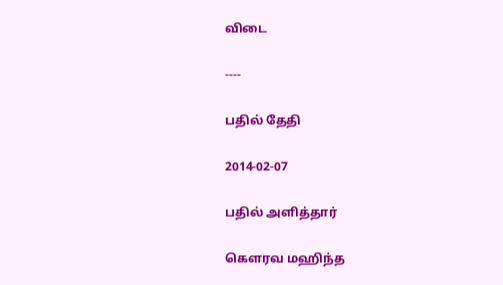விடை

----

பதில் தேதி

2014-02-07

பதில் அளித்தார்

கௌரவ மஹிந்த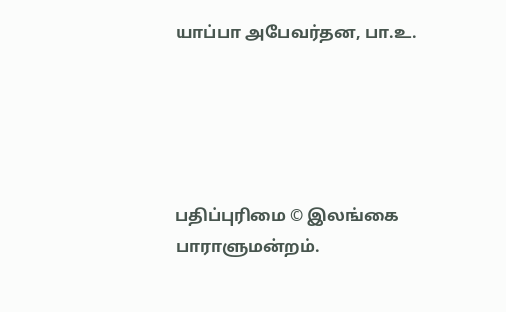யாப்பா அபேவர்தன, பா.உ.





பதிப்புரிமை © இலங்கை பாராளுமன்றம்.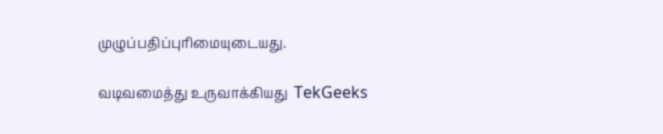முழுப்பதிப்புரிமையுடையது.

வடிவமைத்து உருவாக்கியது  TekGeeks